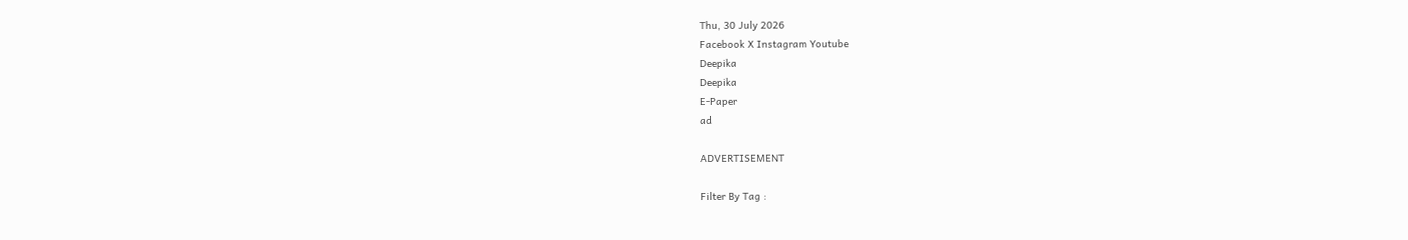Thu, 30 July 2026
Facebook X Instagram Youtube
Deepika
Deepika
E-Paper
ad

ADVERTISEMENT

Filter By Tag :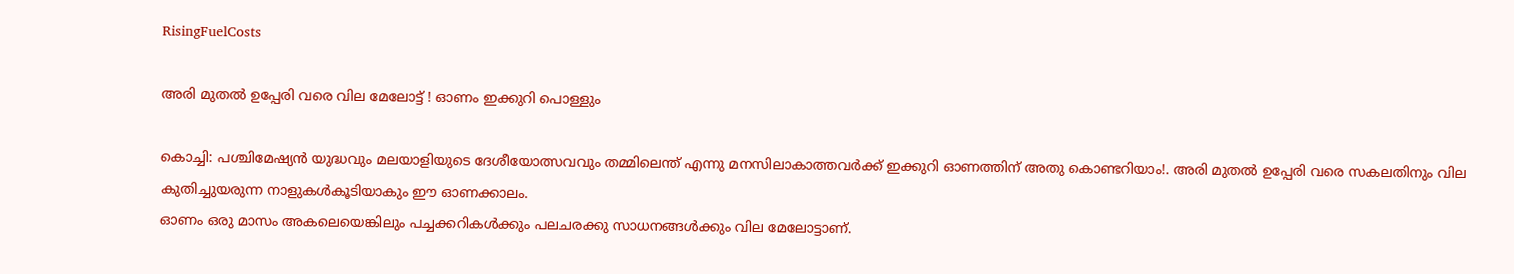RisingFuelCosts

അരി മുതൽ ഉപ്പേരി വരെ വില മേലോട്ട് ! ഓണം ഇക്കുറി പൊള്ളും

കൊച്ചി: പശ്ചിമേഷ്യൻ യുദ്ധവും മലയാളിയുടെ ദേശീയോത്സവവും തമ്മിലെന്ത് എന്നു മനസിലാകാത്തവർക്ക് ഇക്കുറി ഓണത്തിന് അതു കൊണ്ടറിയാം!. അരി മുതൽ ഉപ്പേരി വരെ സകലതിനും വില കുതിച്ചുയരുന്ന നാളുകൾകൂടിയാകും ഈ ഓണക്കാലം.
ഓണം ഒരു മാസം അകലെയെങ്കിലും പച്ചക്കറികൾക്കും പലചരക്കു സാധനങ്ങൾക്കും വില മേലോട്ടാണ്.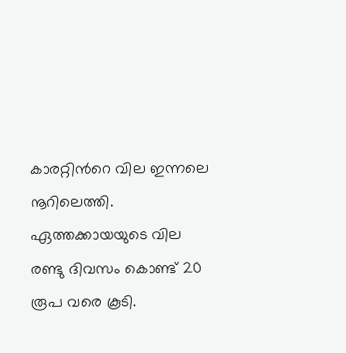കാരറ്റിന്‍റെ വില ഇന്നലെ നൂറിലെത്തി. ഏത്തക്കായയുടെ വില രണ്ടു ദിവസം കൊണ്ട് 20 രൂപ വരെ കൂടി.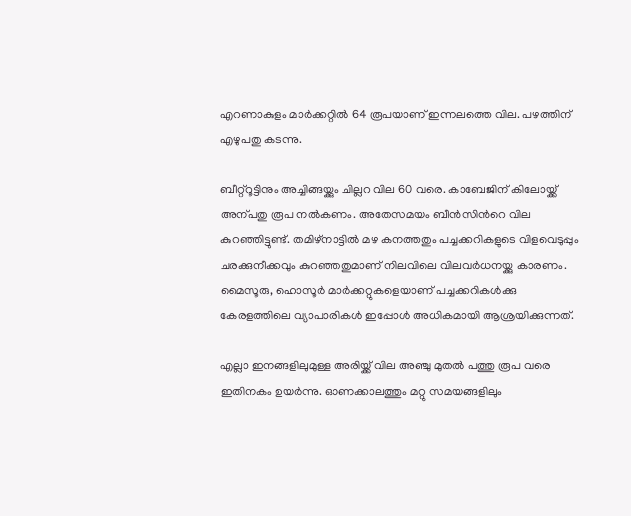എറണാകുളം മാർക്കറ്റിൽ 64 രൂപയാണ് ഇന്നലത്തെ വില. പഴത്തിന് എഴുപതു കടന്നു.

ബീറ്റ്റൂട്ടിനും അച്ചിങ്ങയ്ക്കും ചില്ലറ വില 60 വരെ. കാബേജിന് കിലോയ്ക്ക് അന്പതു രൂപ നൽകണം. അതേസമയം ബീൻസിന്‍റെ വില കുറഞ്ഞിട്ടുണ്ട്. തമിഴ്നാട്ടിൽ മഴ കനത്തതും പച്ചക്കറികളുടെ വിളവെടുപ്പും ചരക്കുനീക്കവും കുറഞ്ഞതുമാണ് നിലവിലെ വിലവർധനയ്ക്കു കാരണം. മൈസൂരു, ഹൊസൂർ മാർക്കറ്റുകളെയാണ് പച്ചക്കറികൾക്കു കേരളത്തിലെ വ്യാപാരികൾ ഇപ്പോൾ അധികമായി ആശ്രയിക്കുന്നത്.

എല്ലാ ഇനങ്ങളിലുമുള്ള അരിയ്ക്ക് വില അഞ്ചു മുതൽ പത്തു രൂപ വരെ ഇതിനകം ഉയർന്നു. ഓണക്കാലത്തും മറ്റു സമയങ്ങളിലും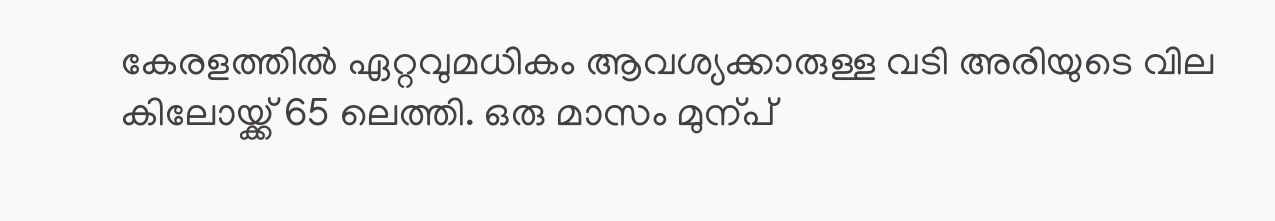കേരളത്തിൽ ഏറ്റവുമധികം ആവശ്യക്കാരുള്ള വടി അരിയുടെ വില കിലോയ്ക്ക് 65 ലെത്തി. ഒരു മാസം മുന്പ്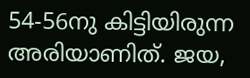54-56നു കിട്ടിയിരുന്ന അരിയാണിത്. ജയ,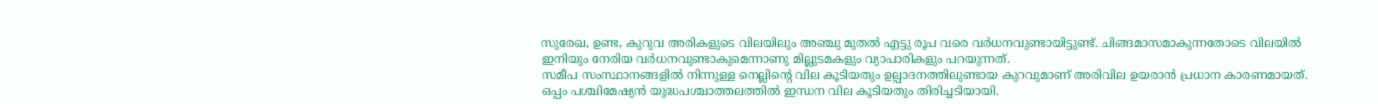സുരേഖ, ഉണ്ട, കുറുവ അരികളുടെ വിലയിലും അഞ്ചു മുതൽ എട്ടു രൂപ വരെ വർധനവുണ്ടായിട്ടുണ്ട്. ചിങ്ങമാസമാകുന്നതോടെ വിലയിൽ ഇനിയും നേരിയ വർധനവുണ്ടാകുമെന്നാണു മില്ലുടമകളും വ്യാപാരികളും പറയുന്നത്.
സമീപ സംസ്ഥാനങ്ങളിൽ നിന്നുള്ള നെല്ലിന്‍റെ വില കൂടിയതും ഉല്പാദനത്തിലുണ്ടായ കുറവുമാണ് അരിവില ഉയരാൻ പ്രധാന കാരണമായത്. ഒപ്പം പശ്ചിമേഷ്യൻ യുദ്ധപശ്ചാത്തലത്തിൽ ഇന്ധന വില കൂടിയതും തിരിച്ചടിയായി.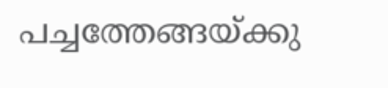പച്ചത്തേങ്ങയ്ക്കു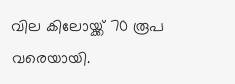വില കിലോയ്ക്ക് 70 രൂപ വരെയായി.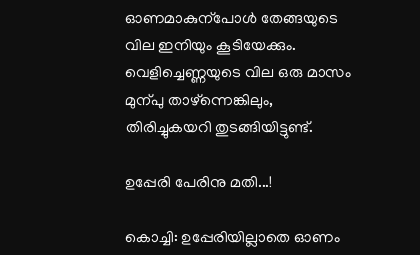ഓണമാകുന്പോൾ തേങ്ങയുടെ വില ഇനിയും കൂടിയേക്കും. വെളിച്ചെണ്ണയുടെ വില ഒരു മാസം മുന്പു താഴ്ന്നെങ്കിലും, തിരിച്ചുകയറി തുടങ്ങിയിട്ടുണ്ട്.

ഉപ്പേരി പേരിനു മതി...!

കൊച്ചി: ഉപ്പേരിയില്ലാതെ ഓണം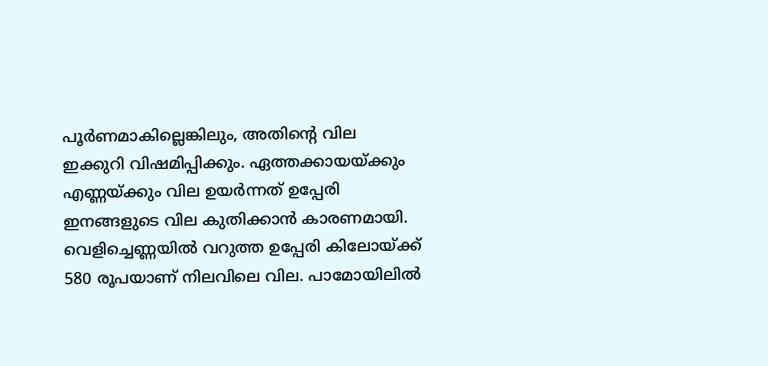പൂർണമാകില്ലെങ്കിലും, അതിന്‍റെ വില ഇക്കുറി വിഷമിപ്പിക്കും. ഏത്തക്കായയ്ക്കും എണ്ണയ്ക്കും വില ഉയർന്നത് ഉപ്പേരി ഇനങ്ങളുടെ വില കുതിക്കാൻ കാരണമായി. വെളിച്ചെണ്ണയിൽ വറുത്ത ഉപ്പേരി കിലോയ്ക്ക് 580 രൂപയാണ് നിലവിലെ വില. പാമോയിലിൽ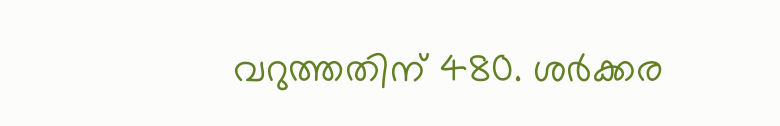വറുത്തതിന് 480. ശർക്കര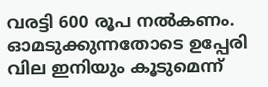വരട്ടി 600 രൂപ നൽകണം. ഓമടുക്കുന്നതോടെ ഉപ്പേരി വില ഇനിയും കൂടുമെന്ന്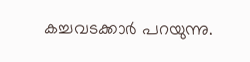കച്ചവടക്കാർ പറയുന്നു.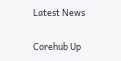Latest News

Corehub Up